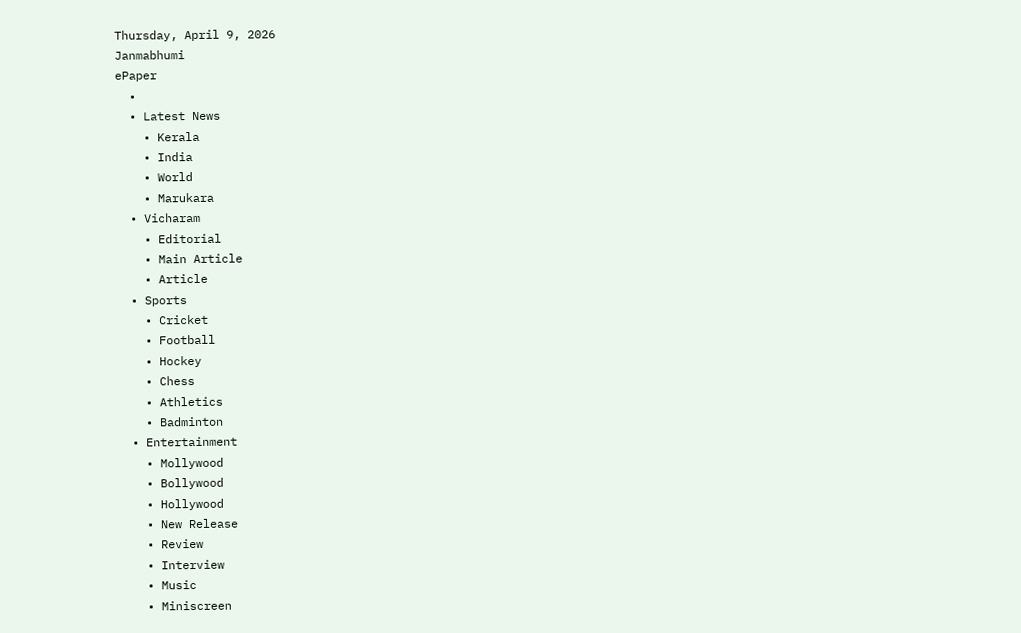Thursday, April 9, 2026
Janmabhumi
ePaper
  •
  • Latest News
    • Kerala
    • India
    • World
    • Marukara
  • Vicharam
    • Editorial
    • Main Article
    • Article
  • Sports
    • Cricket
    • Football
    • Hockey
    • Chess
    • Athletics
    • Badminton
  • Entertainment
    • Mollywood
    • Bollywood
    • Hollywood
    • New Release
    • Review
    • Interview
    • Music
    • Miniscreen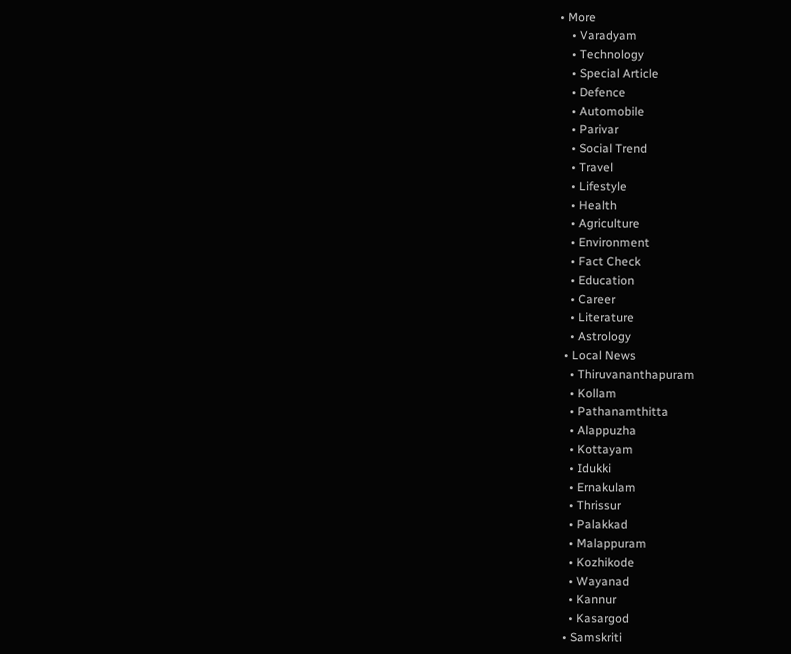• More
    • Varadyam
    • Technology
    • Special Article
    • Defence
    • Automobile
    • Parivar
    • Social Trend
    • Travel
    • Lifestyle
    • Health
    • Agriculture
    • Environment
    • Fact Check
    • Education
    • Career
    • Literature
    • Astrology
  • Local News
    • Thiruvananthapuram
    • Kollam
    • Pathanamthitta
    • Alappuzha
    • Kottayam
    • Idukki
    • Ernakulam
    • Thrissur
    • Palakkad
    • Malappuram
    • Kozhikode
    • Wayanad
    • Kannur
    • Kasargod
  • Samskriti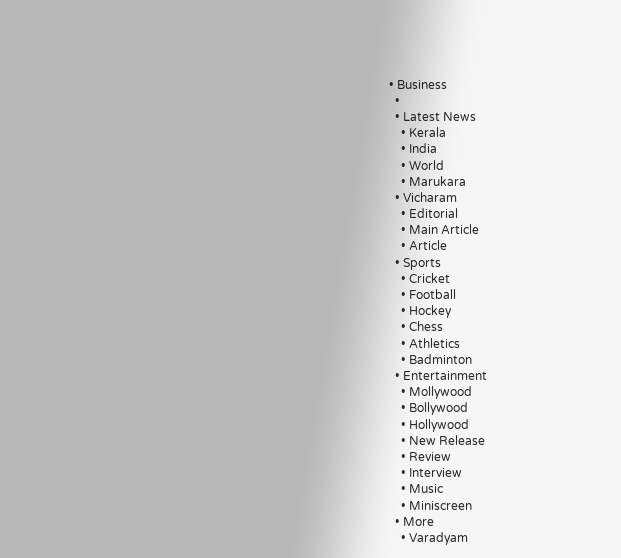• Business
  •
  • Latest News
    • Kerala
    • India
    • World
    • Marukara
  • Vicharam
    • Editorial
    • Main Article
    • Article
  • Sports
    • Cricket
    • Football
    • Hockey
    • Chess
    • Athletics
    • Badminton
  • Entertainment
    • Mollywood
    • Bollywood
    • Hollywood
    • New Release
    • Review
    • Interview
    • Music
    • Miniscreen
  • More
    • Varadyam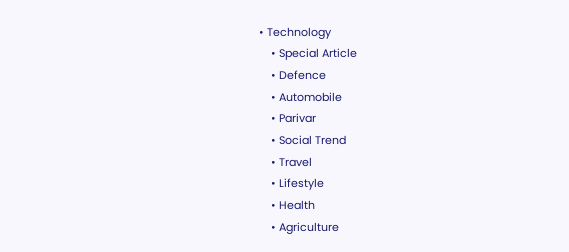• Technology
    • Special Article
    • Defence
    • Automobile
    • Parivar
    • Social Trend
    • Travel
    • Lifestyle
    • Health
    • Agriculture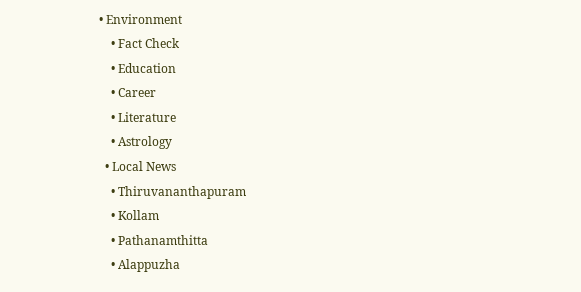• Environment
    • Fact Check
    • Education
    • Career
    • Literature
    • Astrology
  • Local News
    • Thiruvananthapuram
    • Kollam
    • Pathanamthitta
    • Alappuzha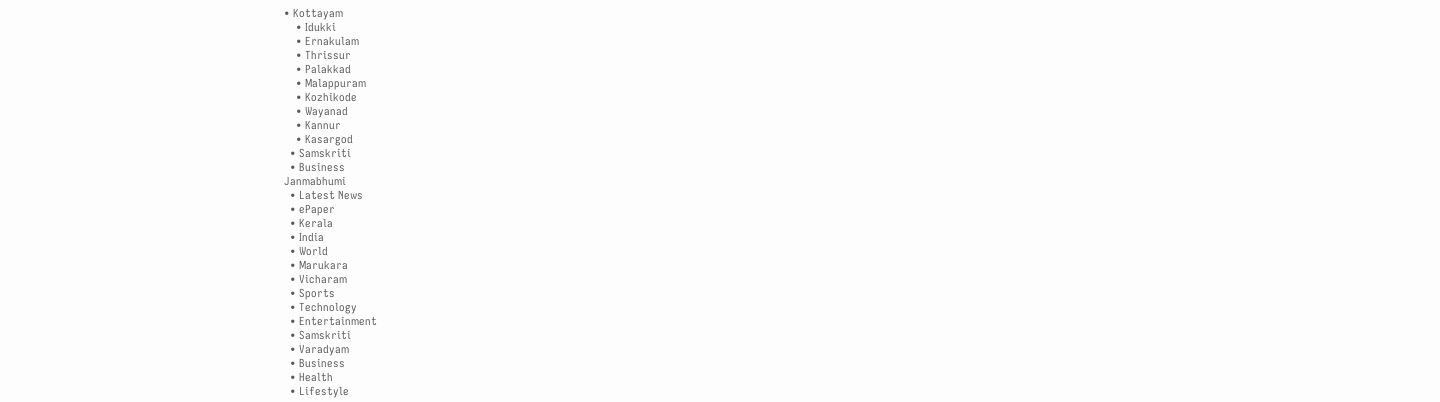• Kottayam
    • Idukki
    • Ernakulam
    • Thrissur
    • Palakkad
    • Malappuram
    • Kozhikode
    • Wayanad
    • Kannur
    • Kasargod
  • Samskriti
  • Business
Janmabhumi
  • Latest News
  • ePaper
  • Kerala
  • India
  • World
  • Marukara
  • Vicharam
  • Sports
  • Technology
  • Entertainment
  • Samskriti
  • Varadyam
  • Business
  • Health
  • Lifestyle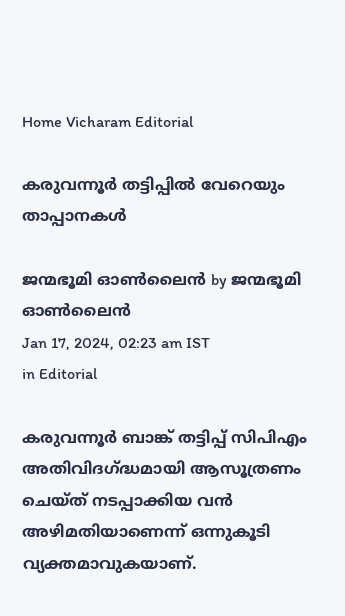Home Vicharam Editorial

കരുവന്നൂര്‍ തട്ടിപ്പില്‍ വേറെയും താപ്പാനകള്‍

ജന്മഭൂമി ഓണ്‍ലൈന്‍ by ജന്മഭൂമി ഓണ്‍ലൈന്‍
Jan 17, 2024, 02:23 am IST
in Editorial

കരുവന്നൂര്‍ ബാങ്ക് തട്ടിപ്പ് സിപിഎം അതിവിദഗ്‌ദ്ധമായി ആസൂത്രണം ചെയ്ത് നടപ്പാക്കിയ വന്‍ അഴിമതിയാണെന്ന് ഒന്നുകൂടി വ്യക്തമാവുകയാണ്.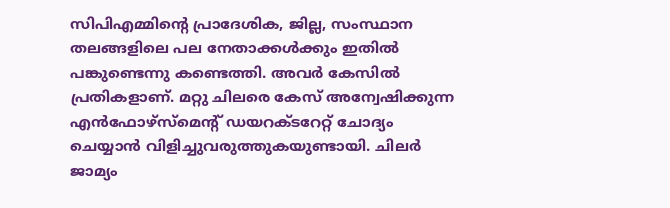സിപിഎമ്മിന്റെ പ്രാദേശിക, ജില്ല, സംസ്ഥാന തലങ്ങളിലെ പല നേതാക്കള്‍ക്കും ഇതില്‍ പങ്കുണ്ടെന്നു കണ്ടെത്തി. അവര്‍ കേസില്‍ പ്രതികളാണ്. മറ്റു ചിലരെ കേസ് അന്വേഷിക്കുന്ന എന്‍ഫോഴ്‌സ്‌മെന്റ് ഡയറക്ടറേറ്റ് ചോദ്യം ചെയ്യാന്‍ വിളിച്ചുവരുത്തുകയുണ്ടായി. ചിലര്‍ ജാമ്യം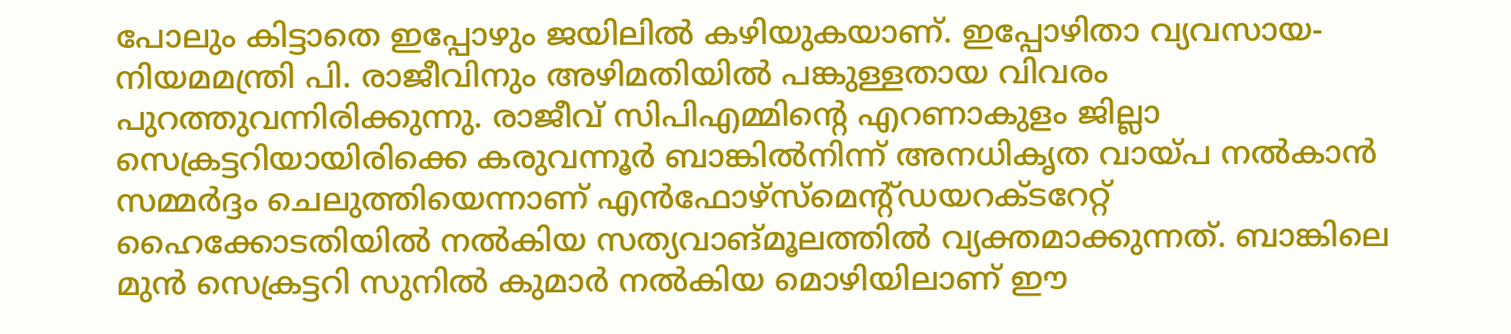പോലും കിട്ടാതെ ഇപ്പോഴും ജയിലില്‍ കഴിയുകയാണ്. ഇപ്പോഴിതാ വ്യവസായ-നിയമമന്ത്രി പി. രാജീവിനും അഴിമതിയില്‍ പങ്കുള്ളതായ വിവരം പുറത്തുവന്നിരിക്കുന്നു. രാജീവ് സിപിഎമ്മിന്റെ എറണാകുളം ജില്ലാ സെക്രട്ടറിയായിരിക്കെ കരുവന്നൂര്‍ ബാങ്കില്‍നിന്ന് അനധികൃത വായ്‌പ നല്‍കാന്‍ സമ്മര്‍ദ്ദം ചെലുത്തിയെന്നാണ് എന്‍ഫോഴ്‌സ്‌മെന്റ്ഡയറക്ടറേറ്റ് ഹൈക്കോടതിയില്‍ നല്‍കിയ സത്യവാങ്മൂലത്തില്‍ വ്യക്തമാക്കുന്നത്. ബാങ്കിലെ മുന്‍ സെക്രട്ടറി സുനില്‍ കുമാര്‍ നല്‍കിയ മൊഴിയിലാണ് ഈ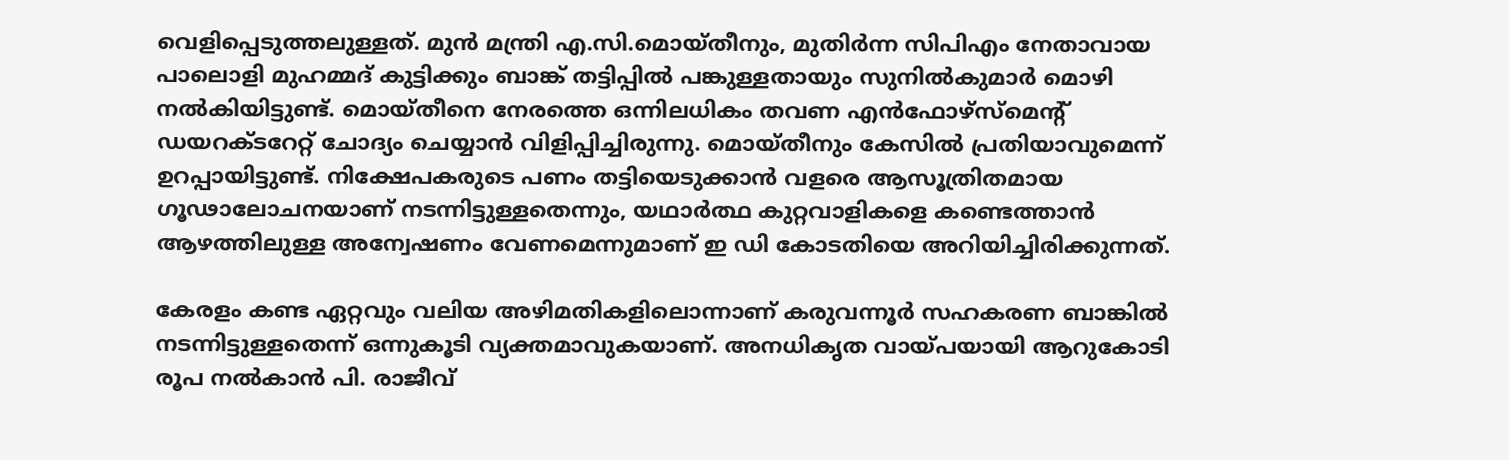വെളിപ്പെടുത്തലുള്ളത്. മുന്‍ മന്ത്രി എ.സി.മൊയ്തീനും, മുതിര്‍ന്ന സിപിഎം നേതാവായ പാലൊളി മുഹമ്മദ് കുട്ടിക്കും ബാങ്ക് തട്ടിപ്പില്‍ പങ്കുള്ളതായും സുനില്‍കുമാര്‍ മൊഴി നല്‍കിയിട്ടുണ്ട്. മൊയ്തീനെ നേരത്തെ ഒന്നിലധികം തവണ എന്‍ഫോഴ്‌സ്‌മെന്റ് ഡയറക്ടറേറ്റ് ചോദ്യം ചെയ്യാന്‍ വിളിപ്പിച്ചിരുന്നു. മൊയ്തീനും കേസില്‍ പ്രതിയാവുമെന്ന് ഉറപ്പായിട്ടുണ്ട്. നിക്ഷേപകരുടെ പണം തട്ടിയെടുക്കാന്‍ വളരെ ആസൂത്രിതമായ ഗൂഢാലോചനയാണ് നടന്നിട്ടുള്ളതെന്നും, യഥാര്‍ത്ഥ കുറ്റവാളികളെ കണ്ടെത്താന്‍ ആഴത്തിലുള്ള അന്വേഷണം വേണമെന്നുമാണ് ഇ ഡി കോടതിയെ അറിയിച്ചിരിക്കുന്നത്.

കേരളം കണ്ട ഏറ്റവും വലിയ അഴിമതികളിലൊന്നാണ് കരുവന്നൂര്‍ സഹകരണ ബാങ്കില്‍ നടന്നിട്ടുള്ളതെന്ന് ഒന്നുകൂടി വ്യക്തമാവുകയാണ്. അനധികൃത വായ്‌പയായി ആറുകോടി രൂപ നല്‍കാന്‍ പി. രാജീവ്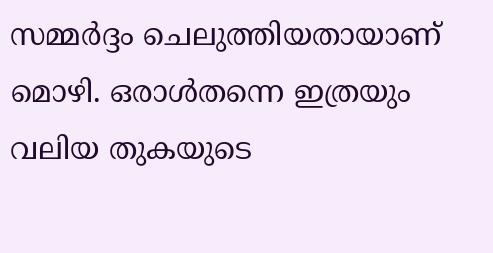സമ്മര്‍ദ്ദം ചെലുത്തിയതായാണ് മൊഴി. ഒരാള്‍തന്നെ ഇത്രയും വലിയ തുകയുടെ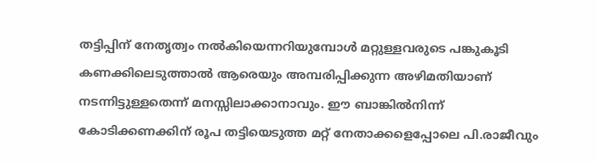തട്ടിപ്പിന് നേതൃത്വം നല്‍കിയെന്നറിയുമ്പോള്‍ മറ്റുള്ളവരുടെ പങ്കുകൂടി കണക്കിലെടുത്താല്‍ ആരെയും അമ്പരിപ്പിക്കുന്ന അഴിമതിയാണ് നടന്നിട്ടുള്ളതെന്ന് മനസ്സിലാക്കാനാവും. ഈ ബാങ്കില്‍നിന്ന് കോടിക്കണക്കിന് രൂപ തട്ടിയെടുത്ത മറ്റ് നേതാക്കളെപ്പോലെ പി.രാജീവും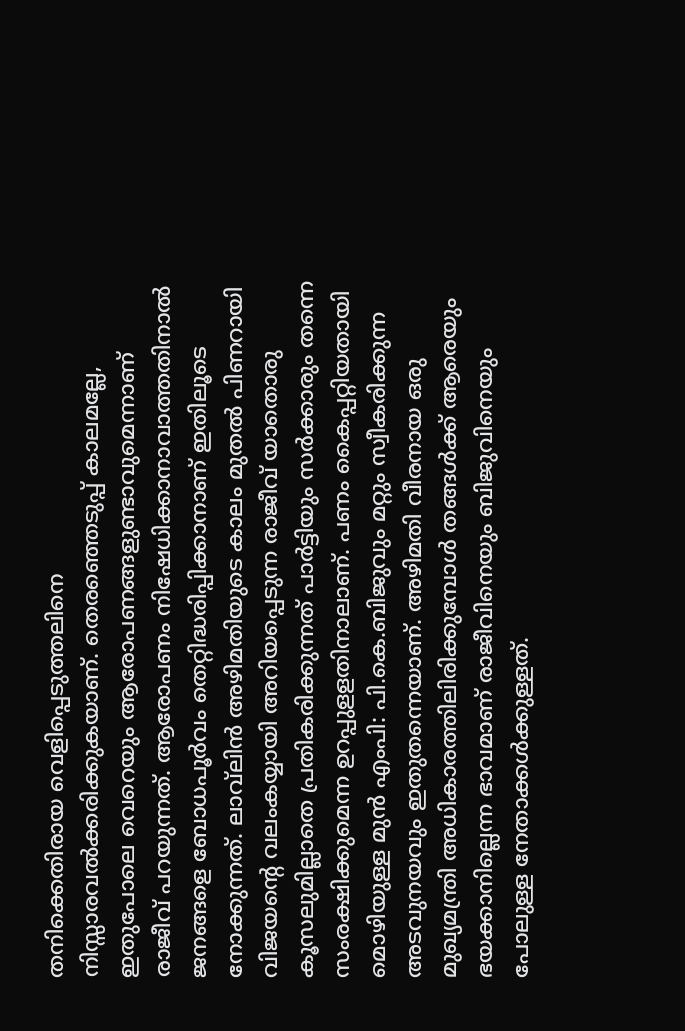തനിക്കെതിരായ വെളിപ്പെടുത്തലിനെ നിസ്സാരവല്‍ക്കരിക്കുകയാണ്. തെരഞ്ഞെടുപ്പ് കാലമല്ലേ, ഇതുപോലെ വെറെയും ആരോപണങ്ങളുണ്ടാവുമെന്നാണ് രാജീവ് പറയുന്നത്. ആരോപണം നിഷേധിക്കാനാവാത്തതിനാല്‍ ജനങ്ങളെ ബോധപൂര്‍വം തെറ്റിദ്ധരിപ്പിക്കാനാണ് ഇതിലൂടെ നോക്കുന്നത്. ലാവ്‌ലിന്‍ അഴിമതിയുടെ കാലം മുതല്‍ പിണറായി വിജയന്റെ വലംകയ്യായി അറിയപ്പെടുന്ന രാജീവ് യാതൊരു കൂസലുമില്ലാതെ പ്രതികരിക്കുന്നത് പാര്‍ട്ടിയും സര്‍ക്കാരും തന്നെ സംരക്ഷിക്കുമെന്ന ഉറപ്പുളളതിനാലാണ്. പണം കൈപ്പറ്റിയതായി മൊഴിയുള്ള മുന്‍ എംപി: പി.കെ.ബിജുവും മറ്റും സ്വീകരിക്കുന്ന അടവുനയവും ഇതുതന്നെയാണ്. അഴിമതി വീരനായ ഒരു മുഖ്യമന്ത്രി അധികാരത്തിലിരിക്കുമ്പോള്‍ തങ്ങള്‍ക്ക് ആരെയും ഭയക്കാനില്ലെന്ന ഭാവമാണ് രാജീവിനെയും ബിജുവിനെയും പോലുള്ള നേതാക്കള്‍ക്കുള്ളത്.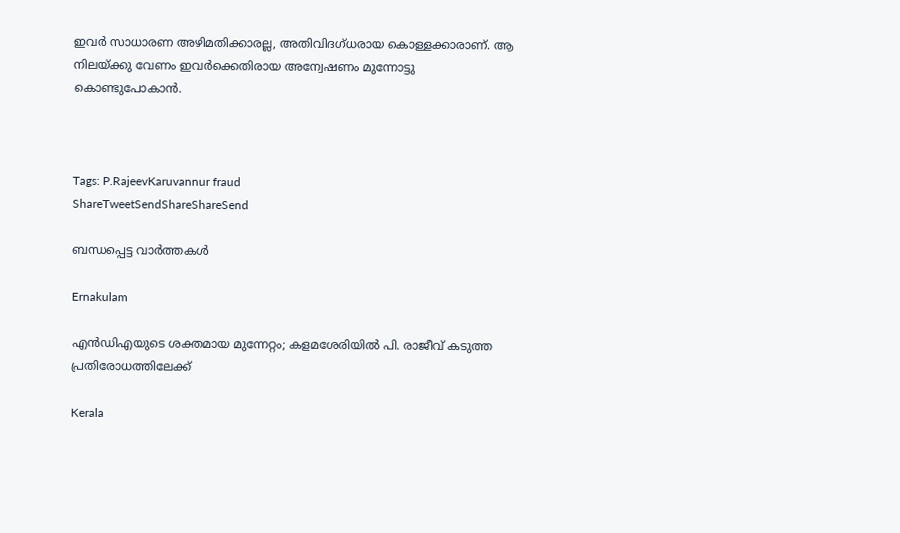ഇവര്‍ സാധാരണ അഴിമതിക്കാരല്ല, അതിവിദഗ്ധരായ കൊള്ളക്കാരാണ്. ആ നിലയ്‌ക്കു വേണം ഇവര്‍ക്കെതിരായ അന്വേഷണം മുന്നോട്ടു കൊണ്ടുപോകാന്‍.



Tags: P.RajeevKaruvannur fraud
ShareTweetSendShareShareSend

ബന്ധപ്പെട്ട വാര്‍ത്തകള്‍

Ernakulam

എന്‍ഡിഎയുടെ ശക്തമായ മുന്നേറ്റം; കളമശേരിയിൽ പി. രാജീവ് കടുത്ത പ്രതിരോധത്തിലേക്ക്

Kerala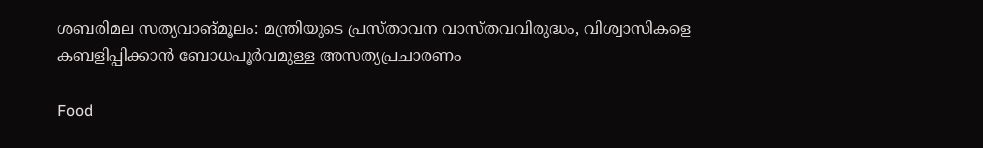ശബരിമല സത്യവാങ്മൂലം: മന്ത്രിയുടെ പ്രസ്താവന വാസ്തവവിരുദ്ധം, വിശ്വാസികളെ കബളിപ്പിക്കാന്‍ ബോധപൂര്‍വമുള്ള അസത്യപ്രചാരണം

Food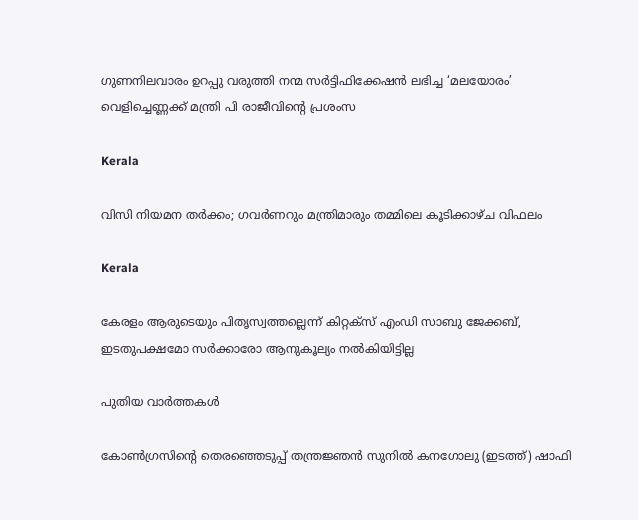ഗുണനിലവാരം ഉറപ്പു വരുത്തി നന്മ സർട്ടിഫിക്കേഷൻ ലഭിച്ച ‘മലയോരം’ വെളിച്ചെണ്ണക്ക് മന്ത്രി പി രാജീവിന്റെ പ്രശംസ

Kerala

വിസി നിയമന തര്‍ക്കം; ഗവര്‍ണറും മന്ത്രിമാരും തമ്മിലെ കൂടിക്കാഴ്ച വിഫലം

Kerala

കേരളം ആരുടെയും പിതൃസ്വത്തല്ലെന്ന് കിറ്റക്‌സ് എംഡി സാബു ജേക്കബ്, ഇടതുപക്ഷമോ സര്‍ക്കാരോ ആനുകൂല്യം നല്‍കിയിട്ടില്ല

പുതിയ വാര്‍ത്തകള്‍

കോണ്‍ഗ്രസിന്‍റെ തെരഞ്ഞെടുപ്പ് തന്ത്രജ്ഞന്‍ സുനില്‍ കനഗോലു (ഇടത്ത്) ഷാഫി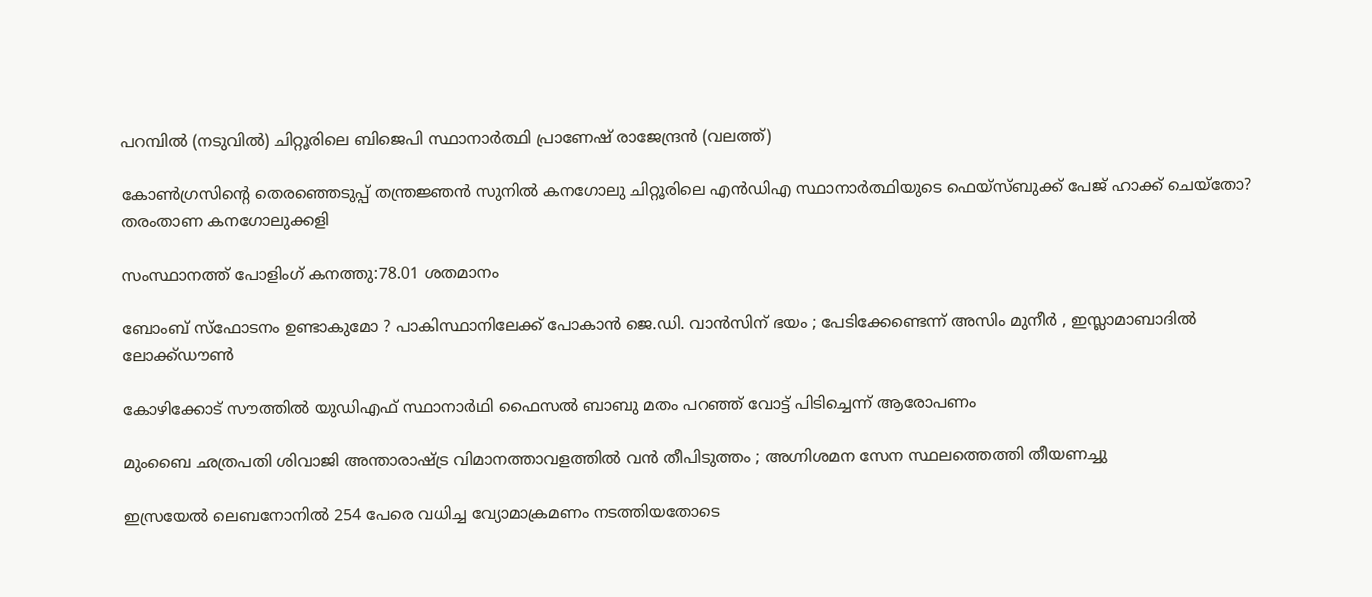പറമ്പില്‍ (നടുവില്‍) ചിറ്റൂരിലെ ബിജെപി സ്ഥാനാര്‍ത്ഥി പ്രാണേഷ് രാജേന്ദ്രന്‍ (വലത്ത്)

കോണ്‍ഗ്രസിന്റെ തെരഞ്ഞെടുപ്പ് തന്ത്രജ്ഞന്‍ സുനില്‍ കനഗോലു ചിറ്റൂരിലെ എന്‍ഡിഎ സ്ഥാനാര്‍ത്ഥിയുടെ ഫെയ്സ്ബുക്ക് പേജ് ഹാക്ക് ചെയ്തോ? തരംതാണ കനഗോലുക്കളി

സംസ്ഥാനത്ത് പോളിംഗ് കനത്തു:78.01 ശതമാനം

ബോംബ് സ്ഫോടനം ഉണ്ടാകുമോ ? പാകിസ്ഥാനിലേക്ക് പോകാൻ ജെ.ഡി. വാൻസിന് ഭയം ; പേടിക്കേണ്ടെന്ന് അസിം മുനീർ , ഇസ്ലാമാബാദിൽ ലോക്ക്ഡൗൺ

കോഴിക്കോട് സൗത്തില്‍ യുഡിഎഫ് സ്ഥാനാര്‍ഥി ഫൈസല്‍ ബാബു മതം പറഞ്ഞ് വോട്ട് പിടിച്ചെന്ന് ആരോപണം

മുംബൈ ഛത്രപതി ശിവാജി അന്താരാഷ്‌ട്ര വിമാനത്താവളത്തിൽ വൻ തീപിടുത്തം ; അഗ്നിശമന സേന സ്ഥലത്തെത്തി തീയണച്ചു

ഇസ്രയേല്‍ ലെബനോനില്‍ 254 പേരെ വധിച്ച വ്യോമാക്രമണം നടത്തിയതോടെ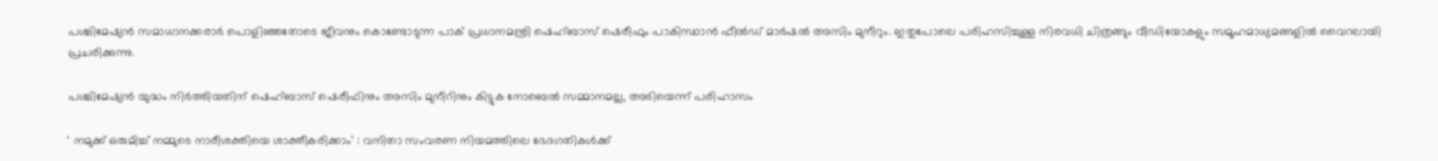പശ്ചിമേഷ്യന്‍ സമാധാനക്കരാര്‍ പൊളിഞ്ഞതോടെ ജീവനും കൊണ്ടോടുന്ന പാക് പ്രധാനമന്ത്രി ഷെഹ്ബാസ് ഷെരീഫും പാകിസ്ഥാന്‍ ഫീല്‍ഡ് മാര്‍ഷല്‍ അസിം മുനീറും. ഇതുപോലെ പരിഹസിച്ചുള്ള നിരവധി ചിത്രങ്ങും വീഡിയോകളും സമൂഹമാധ്യമങ്ങളില്‍ വൈറലായി പ്രചരിക്കുന്നു.

പശ്ചിമേഷ്യന്‍ യുദ്ധം നിര്‍ത്തിയതിന് ഷെഹ്ബാസ് ഷെരീഫിനും അസിം മുനീറിനും കിട്ടുക നോബെല്‍ സമ്മാനമല്ല, അടിയെന്ന് പരിഹാസം

‘ നമുക്ക് ഒരുമിച്ച് നമ്മുടെ നാരീശക്തിയെ ശാക്തീകരിക്കാം’ : വനിതാ സംവരണ നിയമത്തിലെ ഭേദഗതികൾക്ക്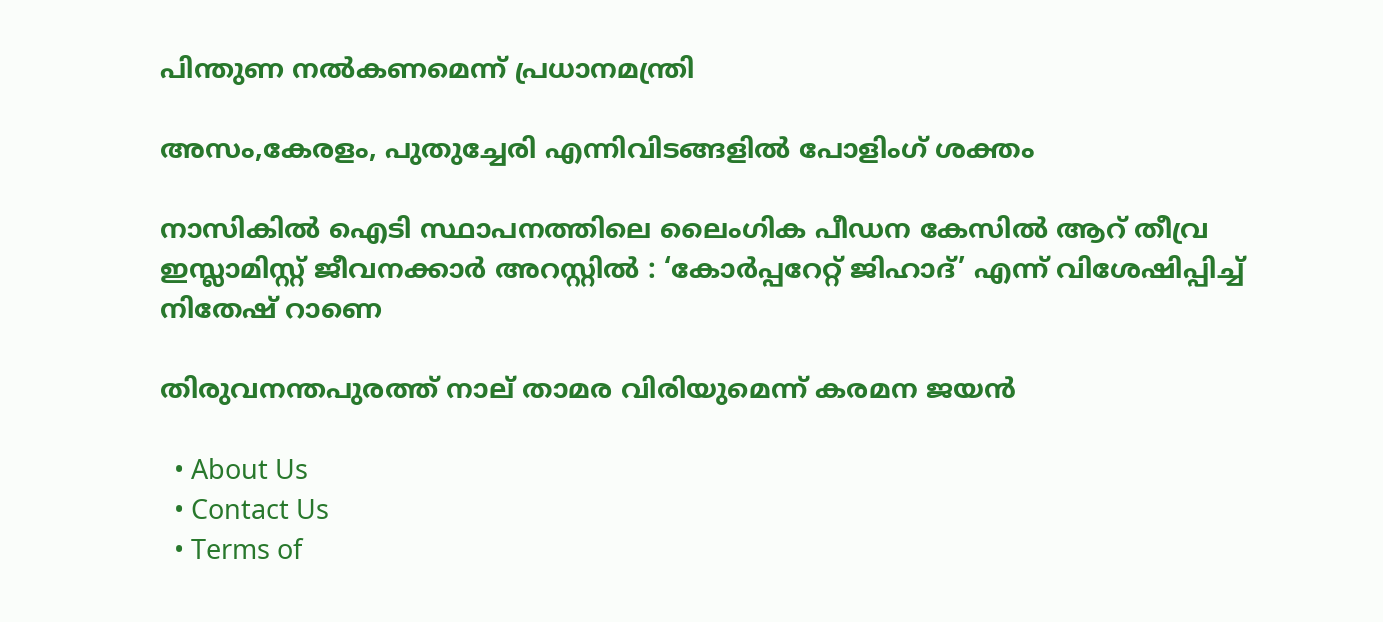പിന്തുണ നൽകണമെന്ന് പ്രധാനമന്ത്രി

അസം,കേരളം, പുതുച്ചേരി എന്നിവിടങ്ങളില്‍ പോളിംഗ് ശക്തം

നാസികിൽ ഐടി സ്ഥാപനത്തിലെ ലൈംഗിക പീഡന കേസിൽ ആറ് തീവ്ര ഇസ്ലാമിസ്റ്റ് ജീവനക്കാർ അറസ്റ്റിൽ : ‘കോർപ്പറേറ്റ് ജിഹാദ്’ എന്ന് വിശേഷിപ്പിച്ച് നിതേഷ് റാണെ

തിരുവനന്തപുരത്ത് നാല് താമര വിരിയുമെന്ന് കരമന ജയന്‍

  • About Us
  • Contact Us
  • Terms of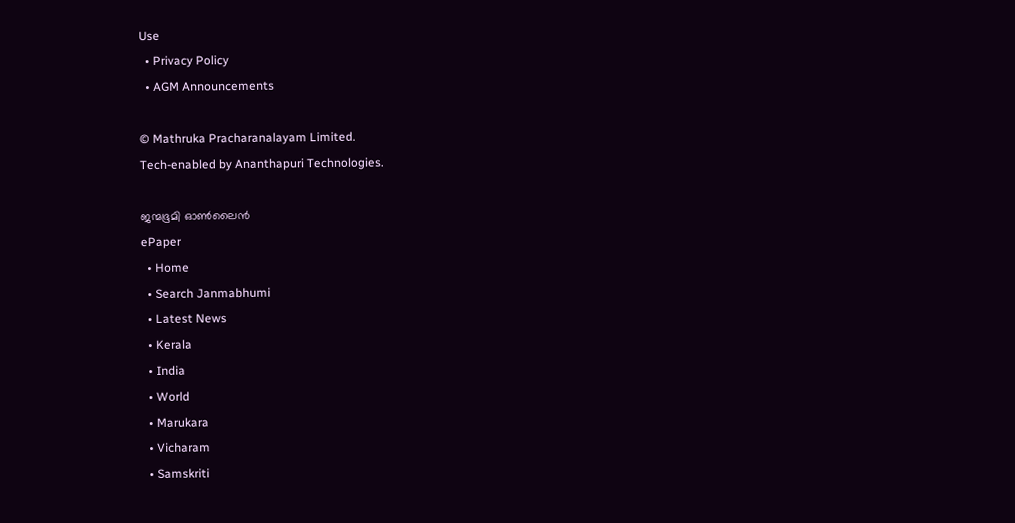Use
  • Privacy Policy
  • AGM Announcements

© Mathruka Pracharanalayam Limited.
Tech-enabled by Ananthapuri Technologies.

ജന്മഭൂമി ഓണ്‍ലൈന്‍
ePaper
  • Home
  • Search Janmabhumi
  • Latest News
  • Kerala
  • India
  • World
  • Marukara
  • Vicharam
  • Samskriti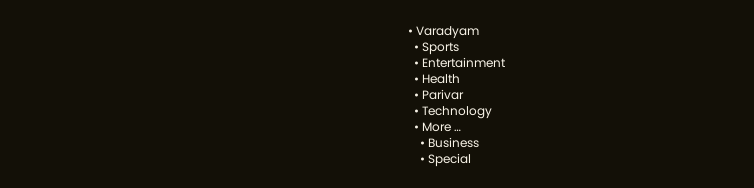• Varadyam
  • Sports
  • Entertainment
  • Health
  • Parivar
  • Technology
  • More …
    • Business
    • Special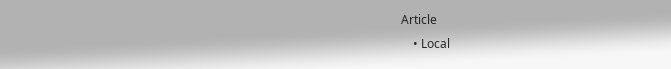Article
    • Local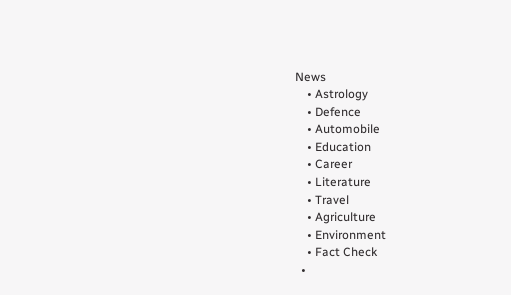News
    • Astrology
    • Defence
    • Automobile
    • Education
    • Career
    • Literature
    • Travel
    • Agriculture
    • Environment
    • Fact Check
  •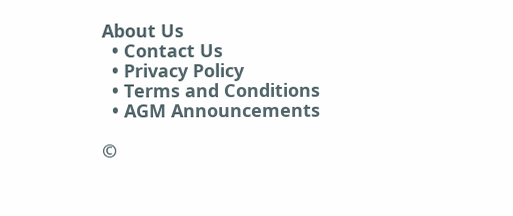About Us
  • Contact Us
  • Privacy Policy
  • Terms and Conditions
  • AGM Announcements

©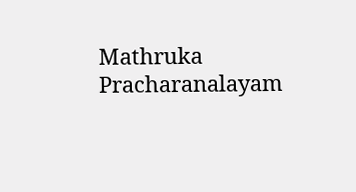Mathruka Pracharanalayam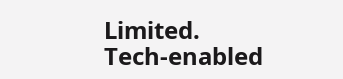Limited.
Tech-enabled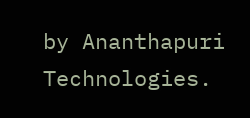by Ananthapuri Technologies.